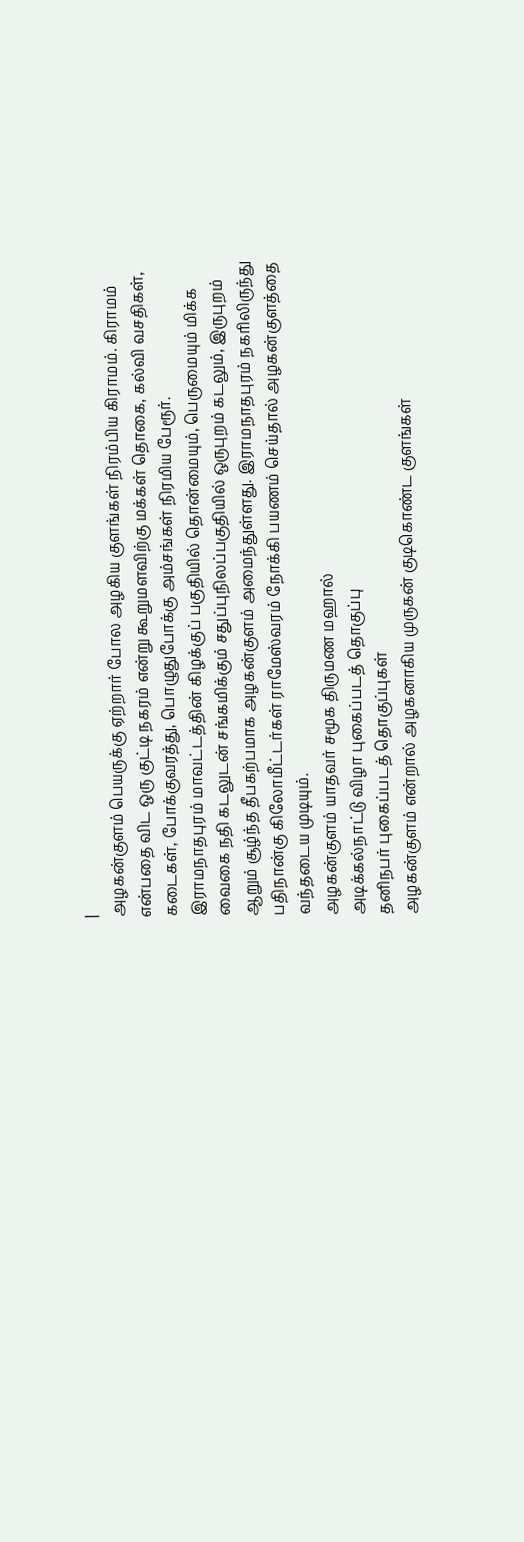|
அழகன்குளம் பெயருக்கு ஏற்றார் போல அழகிய குளங்கள் நிரம்பிய கிராமம். கிராமம் என்பதை விட ஒரு குட்டி நகரம் என்று கூறுமளவிற்கு மக்கள் தொகை, கல்வி வசதிகள், கடைகள், போக்குவரத்து, பொழுதுபோக்கு அம்சங்கள் நிரமிய பேரூர்.
இராமநாதபுரம் மாவட்டத்தின் கிழக்குப் பகுதியில் தொன்மையும், பெருமையும் மிக்க வைகை நதி கடலுடன் சங்கமிக்கும் சதுப்புநிலப்பகுதியில் ஒருபுறம் கடலும், இருபுறம் ஆறும் சூழ்ந்த தீபகற்பமாக அழகன்குளம் அமைந்துள்ளது. இராமநாதபுரம் நகரிலிருந்து பதிநான்கு கிலோமீட்டர்கள் ராமேஸ்வரம் நோக்கி பயணம் செய்தால் அழகன்குளத்தை வந்தடைய முடியும்.
அழகன்குளம் யாதவர் சமூக திருமண மஹால்
அடிக்கல்நாட்டு விழா புகைப்படத் தொகுப்பு
தனிநபர் புகைப்படத் தொகுப்புகள்
அழகன்குளம் என்றால் அழகனாகிய முருகன் குடிகொண்ட குளங்கள்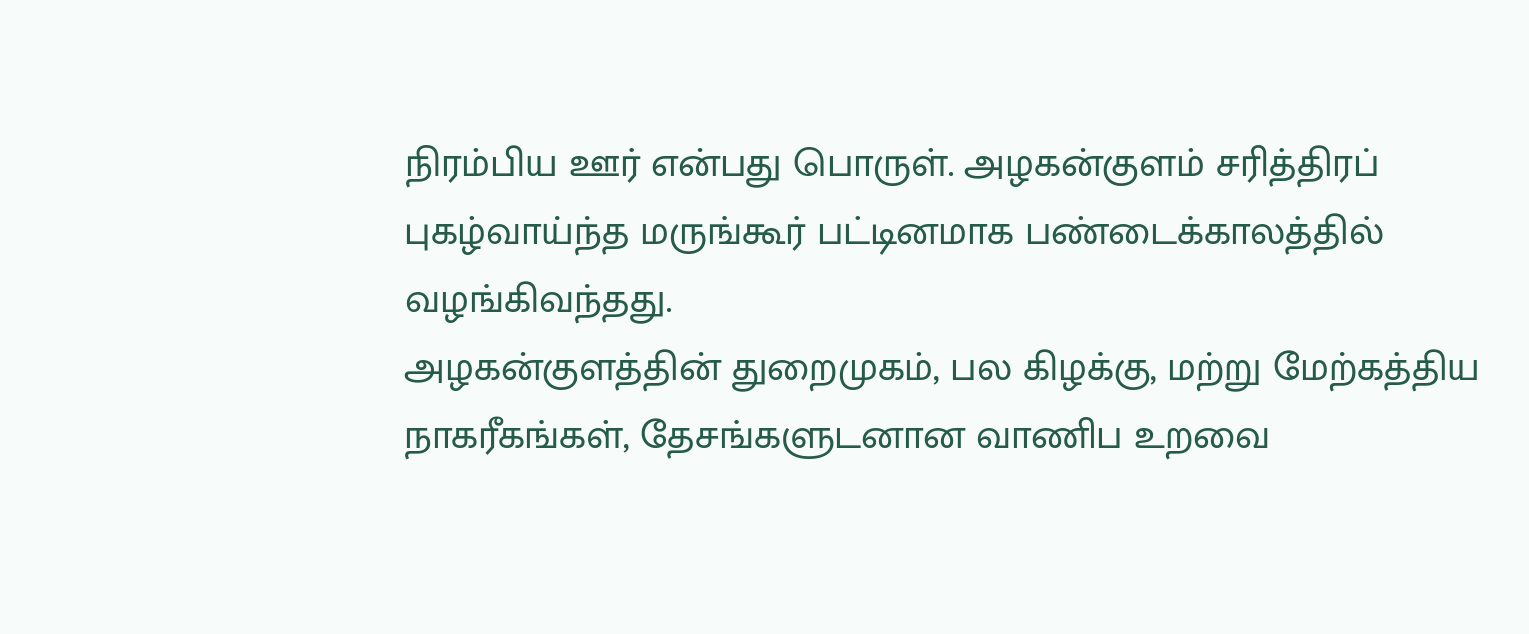நிரம்பிய ஊர் என்பது பொருள். அழகன்குளம் சரித்திரப் புகழ்வாய்ந்த மருங்கூர் பட்டினமாக பண்டைக்காலத்தில் வழங்கிவந்தது.
அழகன்குளத்தின் துறைமுகம், பல கிழக்கு, மற்று மேற்கத்திய நாகரீகங்கள், தேசங்களுடனான வாணிப உறவை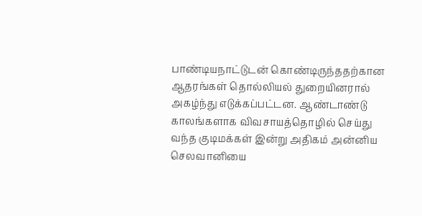பாண்டியநாட்டுடன் கொண்டிருந்ததற்கான ஆதரங்கள் தொல்லியல் துறையினரால் அகழ்ந்து எடுக்கப்பட்டன. ஆண்டாண்டு காலங்களாக விவசாயத்தொழில் செய்து வந்த குடிமக்கள் இன்று அதிகம் அன்னிய செலவானியை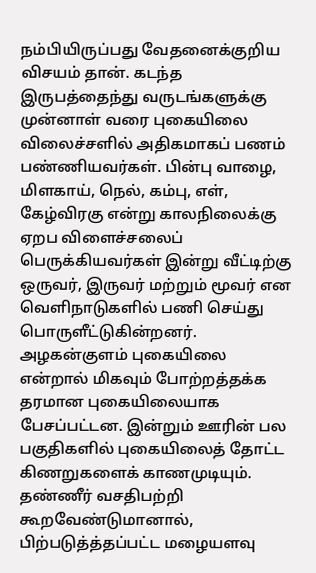நம்பியிருப்பது வேதனைக்குறிய விசயம் தான். கடந்த இருபத்தைந்து வருடங்களுக்கு முன்னாள் வரை புகையிலை விலைச்சளில் அதிகமாகப் பணம் பண்ணியவர்கள். பின்பு வாழை, மிளகாய், நெல், கம்பு, எள், கேழ்விரகு என்று காலநிலைக்கு ஏறப விளைச்சலைப் பெருக்கியவர்கள் இன்று வீட்டிற்கு ஒருவர், இருவர் மற்றும் மூவர் என வெளிநாடுகளில் பணி செய்து பொருளீட்டுகின்றனர்.
அழகன்குளம் புகையிலை என்றால் மிகவும் போற்றத்தக்க தரமான புகையிலையாக பேசப்பட்டன. இன்றும் ஊரின் பல பகுதிகளில் புகையிலைத் தோட்ட கிணறுகளைக் காணமுடியும். தண்ணீர் வசதிபற்றி கூறவேண்டுமானால், பிற்படுத்த்தப்பட்ட மழையளவு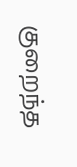குறைந்த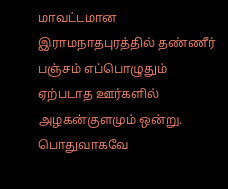மாவட்டமான இராமநாதபுரத்தில் தண்ணீர் பஞ்சம் எப்பொழுதும் ஏற்படாத ஊர்களில் அழகன்குளமும் ஒன்று. பொதுவாகவே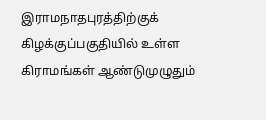இராமநாதபுரத்திற்குக் கிழக்குப்பகுதியில் உள்ள கிராமங்கள் ஆண்டுமுழுதும்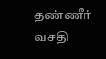தண்ணீர் வசதி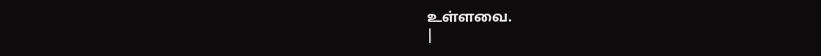உள்ளவை.
|